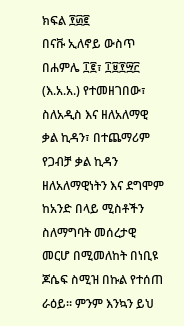ክፍል ፻፴፪
በናቩ ኢለኖይ ውስጥ በሐምሌ ፲፪፣ ፲፱፻፵፫ (እ.አ.አ.) የተመዘገበው፣ ስለአዲስ እና ዘለአለማዊ ቃል ኪዳን፣ በተጨማሪም የጋብቻ ቃል ኪዳን ዘለአለማዊነትን እና ደግሞም ከአንድ በላይ ሚስቶችን ስለማግባት መሰረታዊ መርሆ በሚመለከት በነቢዩ ጆሴፍ ስሚዝ በኩል የተሰጠ ራዕይ። ምንም እንኳን ይህ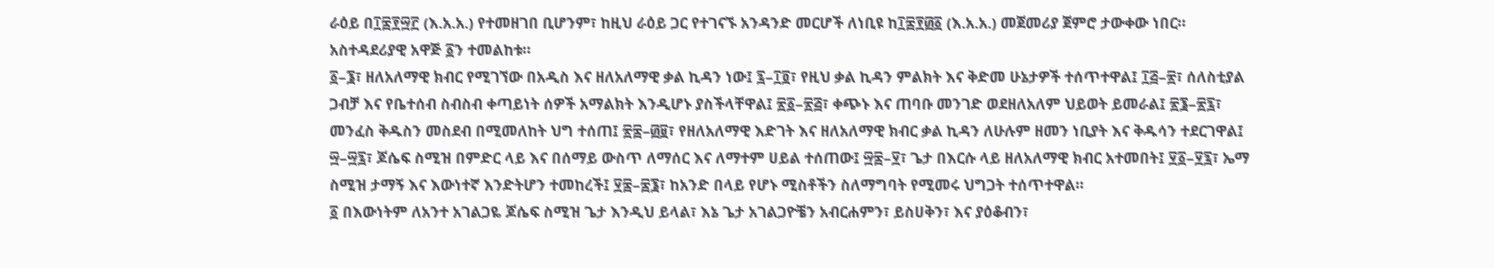ራዕይ በ፲፰፻፵፫ (እ.አ.አ.) የተመዘገበ ቢሆንም፣ ከዚህ ራዕይ ጋር የተገናኙ አንዳንድ መርሆች ለነቢዩ ከ፲፰፻፴፩ (እ.አ.አ.) መጀመሪያ ጀምሮ ታውቀው ነበር። አስተዳደሪያዊ አዋጅ ፩ን ተመልከቱ።
፩–፮፣ ዘለአለማዊ ክብር የሚገኘው በአዲስ እና ዘለአለማዊ ቃል ኪዳን ነው፤ ፯–፲፬፣ የዚህ ቃል ኪዳን ምልክት እና ቅድመ ሁኔታዎች ተሰጥተዋል፤ ፲፭–፳፣ ሰለስቲያል ጋብቻ እና የቤተሰብ ስብስብ ቀጣይነት ሰዎች አማልክት እንዲሆኑ ያስችላቸዋል፤ ፳፩–፳፭፣ ቀጭኑ እና ጠባቡ መንገድ ወደዘለአለም ህይወት ይመራል፤ ፳፮–፳፯፣ መንፈስ ቅዱስን መስደብ በሚመለከት ህግ ተሰጠ፤ ፳፰–፴፱፣ የዘለአለማዊ እድገት እና ዘለአለማዊ ክብር ቃል ኪዳን ለሁሉም ዘመን ነቢያት እና ቅዱሳን ተደርገዋል፤ ፵–፵፯፣ ጆሴፍ ስሚዝ በምድር ላይ እና በሰማይ ውስጥ ለማሰር እና ለማተም ሀይል ተሰጠው፤ ፵፰–፶፣ ጌታ በእርሱ ላይ ዘለአለማዊ ክብር አተመበት፤ ፶፩–፶፯፣ ኤማ ስሚዝ ታማኝ እና እውነተኛ እንድትሆን ተመከረች፤ ፶፰–፷፮፣ ከአንድ በላይ የሆኑ ሚስቶችን ስለማግባት የሚመሩ ህግጋት ተሰጥተዋል።
፩ በእውነትም ለአንተ አገልጋዬ ጆሴፍ ስሚዝ ጌታ እንዲህ ይላል፣ እኔ ጌታ አገልጋዮቼን አብርሐምን፣ ይስሀቅን፣ እና ያዕቆብን፣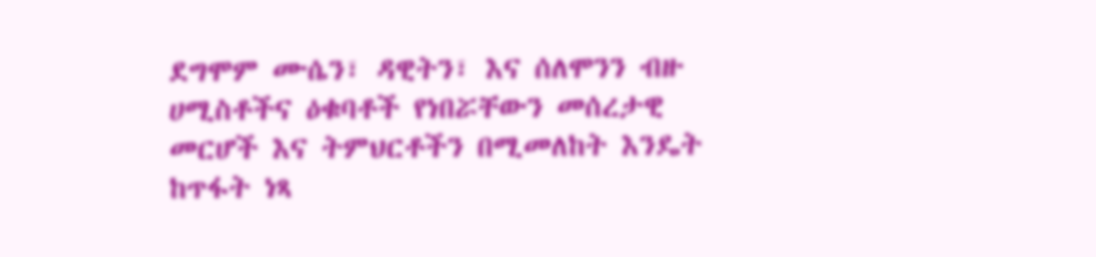ደግሞም ሙሴን፣ ዳዊትን፣ እና ሰለሞንን ብዙ ሀሚስቶችና ዕቁባቶች የነበሯቸውን መሰረታዊ መርሆች እና ትምህርቶችን በሚመለከት እንዴት ከጥፋት ነጻ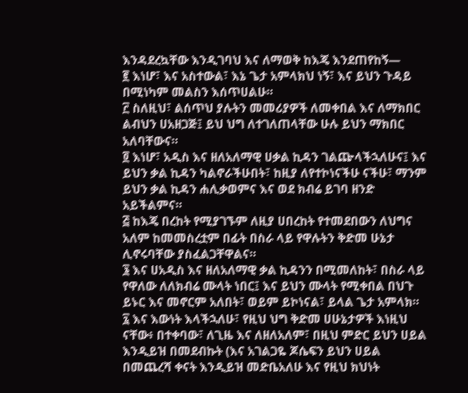እንዳደረኳቸው እንዲገባህ እና ለማወቅ ከእጄ እንደጠየከኝ—
፪ እነሆ፣ እና አስተውል፣ እኔ ጌታ አምላክህ ነኝ፣ እና ይህን ጉዳይ በሚነካም መልስን እሰጥሀልሁ።
፫ ስለዚህ፣ ልሰጥህ ያሉትን መመሪያዎች ለመቀበል እና ለማክበር ልብህን ሀአዘጋጅ፤ ይህ ህግ ለተገለጠላቸው ሁሉ ይህን ማክበር አለባቸውና።
፬ እነሆ፣ አዲስ እና ዘለአለማዊ ሀቃል ኪዳን ገልጬላችኋለሁና፤ እና ይህን ቃል ኪዳን ካልኖራችሁበት፣ ከዚያ ለየተኮነናችሁ ናችሁ፣ ማንም ይህን ቃል ኪዳን ሐሊቃወምና እና ወደ ክብሬ ይገባ ዘንድ አይችልምና።
፭ ከእጄ በረከት የሚያገኙም ለዚያ ሀበረከት የተመደበውን ለህግና አለም ከመመስረቷም በፊት በስራ ላይ የዋሉትን ቅድመ ሁኔታ ሊኖሩባቸው ያስፈልጋቸዋልና።
፮ እና ሀአዲስ እና ዘለአለማዊ ቃል ኪዳንን በሚመለከት፣ በስራ ላይ የዋለው ለለክብሬ ሙላት ነበር፤ እና ይህን ሙላት የሚቀበል በህጉ ይኑር እና መኖርም አለበት፣ ወይም ይኮነናል፣ ይላል ጌታ አምላክ።
፯ እና እውነት እላችኋለሁ፣ የዚህ ህግ ቅድመ ሀሁኔታዎች እነዚህ ናቸው፥ በተቀባው፣ ለጊዜ እና ለዘለአለም፣ በዚህ ምድር ይህን ሀይል እንዲይዝ በመደብኩት (እና አገልጋዬ ጆሴፍን ይህን ሀይል በመጨረሻ ቀናት እንዲይዝ መድቤአለሁ እና የዚህ ክህነት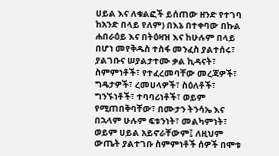ሀይል እና ለቁልፎች ይሰጠው ዘንድ የተገባ ከአንድ በላይ የለም) በእኔ በተቀባው በኩል ሐበራዕይ እና በትዕዛዝ እና ከሁሉም በላይ በሆነ መየቅዱስ ተስፋ መንፈስ ያልተሰሩ፣ ያልገቡና ሠያልታተሙ ቃል ኪዳናት፣ ስምምነቶች፣ የተፈረመባቸው መረጃዎች፣ ግዴታዎች፣ ረመሀላዎች፣ ስዕለቶች፣ ግንኙነቶች፣ ተባባሪነቶች፣ ወይም የሚጠበቅባቸው፣ በሙታን ትንሳኤ እና በኋላም ሁሉም ፍቱንነት፣ መልካምነት፣ ወይም ሀይል አይኖራቸውም፤ ለዚህም ውጤት ያልተገቡ ስምምነቶች ሰዎች በሞቱ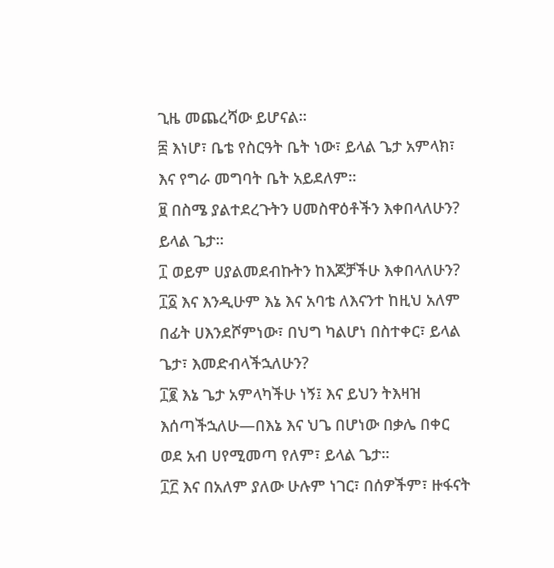ጊዜ መጨረሻው ይሆናል።
፰ እነሆ፣ ቤቴ የስርዓት ቤት ነው፣ ይላል ጌታ አምላክ፣ እና የግራ መግባት ቤት አይደለም።
፱ በስሜ ያልተደረጉትን ሀመስዋዕቶችን እቀበላለሁን? ይላል ጌታ።
፲ ወይም ሀያልመደብኩትን ከእጆቻችሁ እቀበላለሁን?
፲፩ እና እንዲሁም እኔ እና አባቴ ለእናንተ ከዚህ አለም በፊት ሀእንደሾምነው፣ በህግ ካልሆነ በስተቀር፣ ይላል ጌታ፣ እመድብላችኋለሁን?
፲፪ እኔ ጌታ አምላካችሁ ነኝ፤ እና ይህን ትእዛዝ እሰጣችኋለሁ—በእኔ እና ህጌ በሆነው በቃሌ በቀር ወደ አብ ሀየሚመጣ የለም፣ ይላል ጌታ።
፲፫ እና በአለም ያለው ሁሉም ነገር፣ በሰዎችም፣ ዙፋናት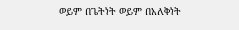ወይም በጌትነት ወይም በአለቅነት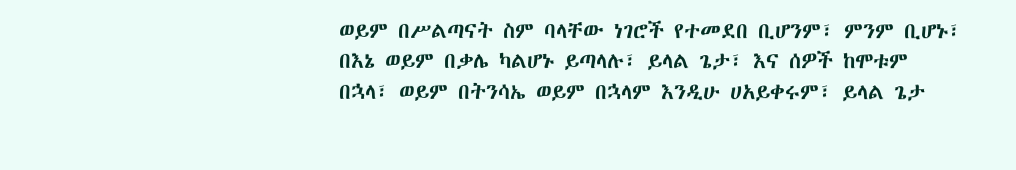ወይም በሥልጣናት ስም ባላቸው ነገሮች የተመደበ ቢሆንም፣ ምንም ቢሆኑ፣ በእኔ ወይም በቃሌ ካልሆኑ ይጣላሉ፣ ይላል ጌታ፣ እና ሰዎች ከሞቱም በኋላ፣ ወይም በትንሳኤ ወይም በኋላም እንዲሁ ሀአይቀሩም፣ ይላል ጌታ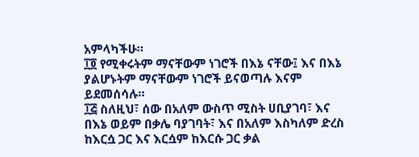አምላካችሁ።
፲፬ የሚቀሩትም ማናቸውም ነገሮች በእኔ ናቸው፤ እና በእኔ ያልሆኑትም ማናቸውም ነገሮች ይናወጣሉ እናም ይደመሰሳሉ።
፲፭ ስለዚህ፣ ሰው በአለም ውስጥ ሚስት ሀቢያገባ፣ እና በእኔ ወይም በቃሌ ባያገባት፣ እና በአለም እስካለም ድረስ ከእርሷ ጋር እና እርሷም ከእርሱ ጋር ቃል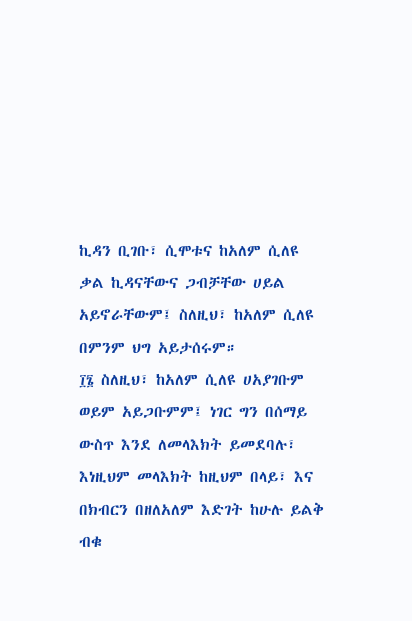ኪዳን ቢገቡ፣ ሲሞቱና ከአለም ሲለዩ ቃል ኪዳናቸውና ጋብቻቸው ሀይል አይኖራቸውም፤ ስለዚህ፣ ከአለም ሲለዩ በምንም ህግ አይታሰሩም።
፲፮ ስለዚህ፣ ከአለም ሲለዩ ሀአያገቡም ወይም አይጋቡምም፤ ነገር ግን በሰማይ ውስጥ እንደ ለመላእክት ይመደባሉ፣ እነዚህም መላእክት ከዚህም በላይ፣ እና በክብርን በዘለአለም እድገት ከሁሉ ይልቅ ብቁ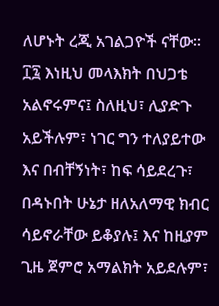ለሆኑት ረጂ አገልጋዮች ናቸው።
፲፯ እነዚህ መላእክት በህጋቴ አልኖሩምና፤ ስለዚህ፣ ሊያድጉ አይችሉም፣ ነገር ግን ተለያይተው እና በብቸኝነት፣ ከፍ ሳይደረጉ፣ በዳኑበት ሁኔታ ዘለአለማዊ ክብር ሳይኖራቸው ይቆያሉ፤ እና ከዚያም ጊዜ ጀምሮ አማልክት አይደሉም፣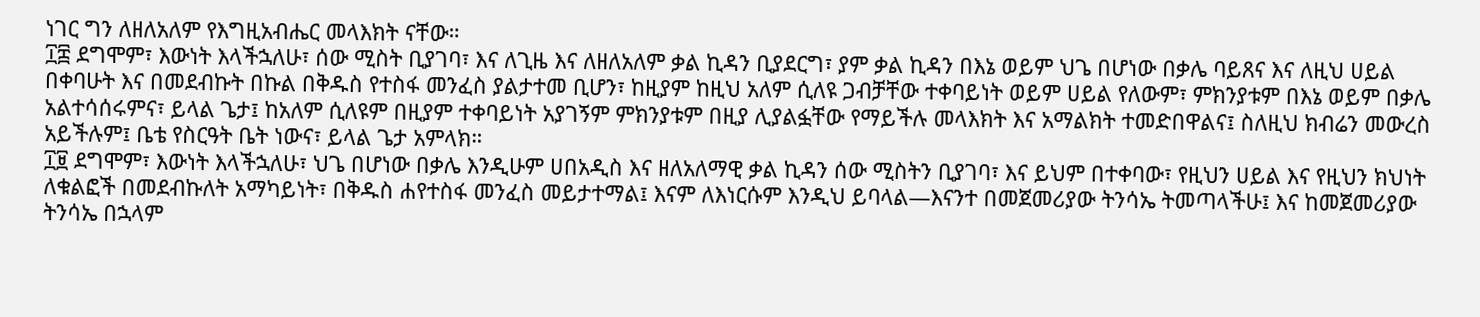ነገር ግን ለዘለአለም የእግዚአብሔር መላእክት ናቸው።
፲፰ ደግሞም፣ እውነት እላችኋለሁ፣ ሰው ሚስት ቢያገባ፣ እና ለጊዜ እና ለዘለአለም ቃል ኪዳን ቢያደርግ፣ ያም ቃል ኪዳን በእኔ ወይም ህጌ በሆነው በቃሌ ባይጸና እና ለዚህ ሀይል በቀባሁት እና በመደብኩት በኩል በቅዱስ የተስፋ መንፈስ ያልታተመ ቢሆን፣ ከዚያም ከዚህ አለም ሲለዩ ጋብቻቸው ተቀባይነት ወይም ሀይል የለውም፣ ምክንያቱም በእኔ ወይም በቃሌ አልተሳሰሩምና፣ ይላል ጌታ፤ ከአለም ሲለዩም በዚያም ተቀባይነት አያገኝም ምክንያቱም በዚያ ሊያልፏቸው የማይችሉ መላእክት እና አማልክት ተመድበዋልና፤ ስለዚህ ክብሬን መውረስ አይችሉም፤ ቤቴ የስርዓት ቤት ነውና፣ ይላል ጌታ አምላክ።
፲፱ ደግሞም፣ እውነት እላችኋለሁ፣ ህጌ በሆነው በቃሌ እንዲሁም ሀበአዲስ እና ዘለአለማዊ ቃል ኪዳን ሰው ሚስትን ቢያገባ፣ እና ይህም በተቀባው፣ የዚህን ሀይል እና የዚህን ክህነት ለቁልፎች በመደብኩለት አማካይነት፣ በቅዱስ ሐየተስፋ መንፈስ መይታተማል፤ እናም ለእነርሱም እንዲህ ይባላል—እናንተ በመጀመሪያው ትንሳኤ ትመጣላችሁ፤ እና ከመጀመሪያው ትንሳኤ በኋላም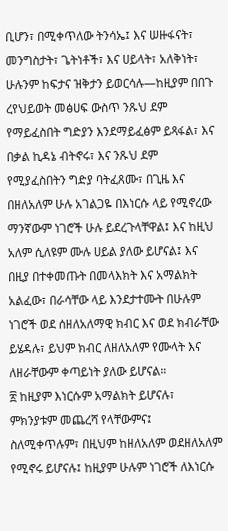ቢሆን፣ በሚቀጥለው ትንሳኤ፤ እና ሠዙፋናት፣ መንግስታት፣ ጌትነቶች፣ እና ሀይላት፣ አለቅነት፣ ሁሉንም ከፍታና ዝቅታን ይወርሳሉ—ከዚያም በበጉ ረየህይወት መፅሀፍ ውስጥ ንጹህ ደም የማይፈስበት ግድያን እንደማይፈፅም ይጻፋል፣ እና በቃል ኪዳኔ ብትኖሩ፣ እና ንጹህ ደም የሚያፈስበትን ግድያ ባትፈጸሙ፣ በጊዜ እና በዘለአለም ሁሉ አገልጋዬ በእነርሱ ላይ የሚኖረው ማንኛውም ነገሮች ሁሉ ይደረጉላቸዋል፤ እና ከዚህ አለም ሲለዩም ሙሉ ሀይል ያለው ይሆናል፤ እና በዚያ በተቀመጡት በመላእክት እና አማልክት አልፈው፣ በራሳቸው ላይ እንደታተሙት በሁሉም ነገሮች ወደ ሰዘለአለማዊ ክብር እና ወደ ክብራቸው ይሄዳሉ፣ ይህም ክብር ለዘለአለም የሙላት እና ለዘራቸውም ቀጣይነት ያለው ይሆናል።
፳ ከዚያም እነርሱም አማልክት ይሆናሉ፣ ምክንያቱም መጨረሻ የላቸውምና፤ ስለሚቀጥሉም፣ በዚህም ከዘለአለም ወደዘለአለም የሚኖሩ ይሆናሉ፤ ከዚያም ሁሉም ነገሮች ለእነርሱ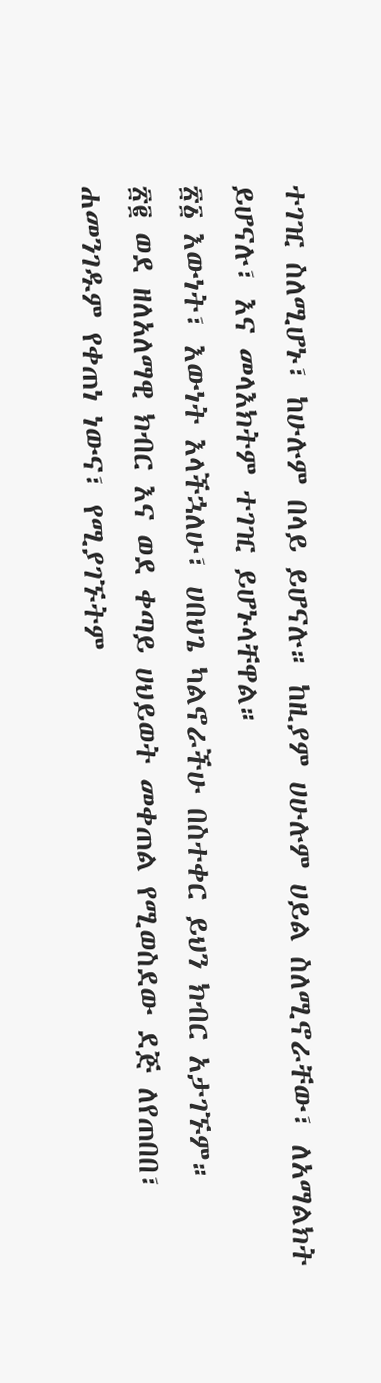ተገዢ ስለሚሆኑ፣ ከሁሉም በላይ ይሆናሉ። ከዚያም ሀሁሉም ሀይል ስለሚኖራቸው፣ ለአማልክት ይሆናሉ፣ እና መላእክትም ተገዢ ይሆኑላቸዋል።
፳፩ እውነት፣ እውነት እላችኋለሁ፣ ሀበህጌ ካልኖራችሁ በስተቀር ይህን ክብር አታገኙም።
፳፪ ወደ ዘለአለማዊ ክብር እና ወደ ቀጣይ ሀህይወት መቀጠል የሚወስደው ደጅ ለየጠበበ፣ ሐመንገዱም የቀጠነ ነውና፣ የሚያገኙትም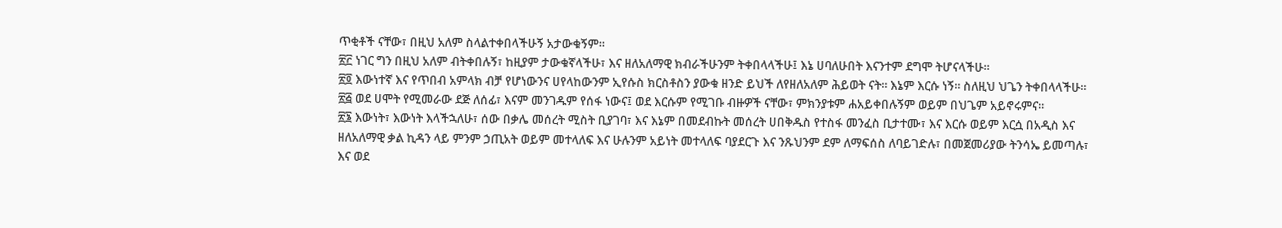ጥቂቶች ናቸው፣ በዚህ አለም ስላልተቀበላችሁኝ አታውቁኝም።
፳፫ ነገር ግን በዚህ አለም ብትቀበሉኝ፣ ከዚያም ታውቁኛላችሁ፣ እና ዘለአለማዊ ክብራችሁንም ትቀበላላችሁ፤ እኔ ሀባለሁበት እናንተም ደግሞ ትሆናላችሁ።
፳፬ እውነተኛ እና የጥበብ አምላክ ብቻ የሆነውንና ሀየላከውንም ኢየሱስ ክርስቶስን ያውቁ ዘንድ ይህች ለየዘለአለም ሕይወት ናት። እኔም እርሱ ነኝ። ስለዚህ ህጌን ትቀበላላችሁ።
፳፭ ወደ ሀሞት የሚመራው ደጅ ለሰፊ፣ እናም መንገዱም የሰፋ ነውና፤ ወደ እርሱም የሚገቡ ብዙዎች ናቸው፣ ምክንያቱም ሐአይቀበሉኝም ወይም በህጌም አይኖሩምና።
፳፮ እውነት፣ እውነት እላችኋለሁ፣ ሰው በቃሌ መሰረት ሚስት ቢያገባ፣ እና እኔም በመደብኩት መሰረት ሀበቅዱስ የተስፋ መንፈስ ቢታተሙ፣ እና እርሱ ወይም እርሷ በአዲስ እና ዘለአለማዊ ቃል ኪዳን ላይ ምንም ኃጢአት ወይም መተላለፍ እና ሁሉንም አይነት መተላለፍ ባያደርጉ እና ንጹህንም ደም ለማፍሰስ ለባይገድሉ፣ በመጀመሪያው ትንሳኤ ይመጣሉ፣ እና ወደ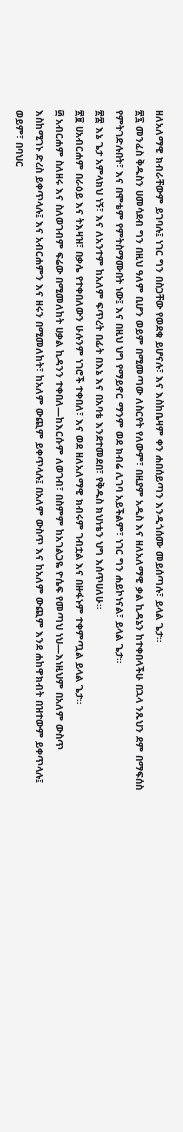ዘለአለማዊ ክብራቸውም ይገባሉ፤ ነገር ግን በስጋቸው የወደቁ ይሆናሉ፣ እና እስከቤዛም ቀን ሐበሰይጣን እንዲጎሰሙ መይሰጣሉ፣ ይላል ጌታ።
፳፯ መንፈስ ቅዱስን ሀመሳደብ ግን በዚህ ዓለም ቢሆን ወይም በሚመጣው ለስርየት የለውም፣ በዚያም አዲስ እና ዘለአለማዊ ቃል ኪዳኔን ከተቀበላችሁ በኋላ ንጹህን ደም በማፍሰስ የምትገድሉበት፣ እና በሞቴም የምትስማሙበት ነው፤ እና በዚህ ህግ የማይኖር ማንም ወደ ክብሬ ሊገባ አይችልም፣ ነገር ግን ሐይኮነናል፣ ይላል ጌታ።
፳፰ እኔ ጌታ አምላክህ ነኝ፣ እና ለአንተም ከአለም ፍጥረት በፊት በእኔ እና በአባቴ እንደተመደበ፣ የቅዱስ ክህነቴን ህግ እሰጥሀለሁ።
፳፱ ሀአብርሐም በራዕይ እና ትእዛዝ፣ በቃሌ የተቀበለውን ሁሉንም ነገሮች ተቀበለ፣ እና ወደ ዘለአለማዊ ክብሩም ገብቷል እና በዙፋኑም ተቀምጧል ይላል ጌታ።
፴ አብርሐም ስለዘሩ እና ስለወገብም ፍሬው በሚመለከት ሀቃል ኪዳንን ተቀበለ—ከእርሱም ለወገብ፣ በስምም ከአገልጋዬ ዮሴፍ የመጣህ ነህ—እነዚህም በአለም ውስጥ እስከሚገኑ ድረስ ይቀጥላሉ፤ እና አብርሐምን እና ዘሩን በሚመለከት፣ ከአለም ውጪም ይቀጥላሉ፤ በአለም ውስጥ እና ከአለም ውጪም እንደ ሐከዋክብት በዝተውም ይቀጥላሉ፤ ወይም፣ በባህር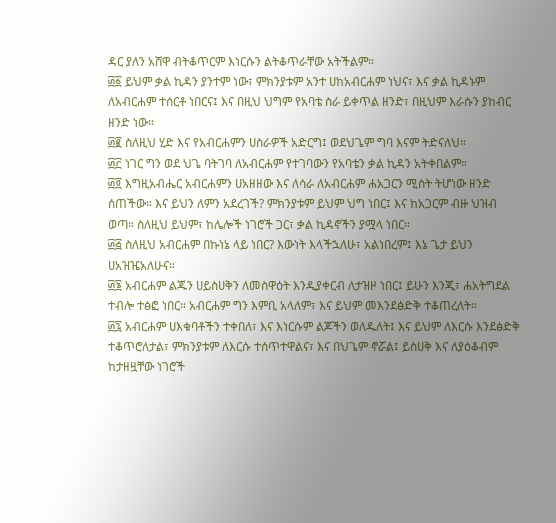ዳር ያለን አሸዋ ብትቆጥርም እነርሱን ልትቆጥራቸው አትችልም።
፴፩ ይህም ቃል ኪዳን ያንተም ነው፣ ምክንያቱም አንተ ሀከአብርሐም ነህና፣ እና ቃል ኪዳኑም ለአብርሐም ተሰርቶ ነበርና፤ እና በዚህ ህግም የአባቴ ስራ ይቀጥል ዘንድ፣ በዚህም እራሱን ያከብር ዘንድ ነው።
፴፪ ስለዚህ ሂድ እና የአብርሐምን ሀስራዎች አድርግ፤ ወደህጌም ግባ እናም ትድናለህ።
፴፫ ነገር ግን ወደ ህጌ ባትገባ ለአብርሐም የተገባውን የአባቴን ቃል ኪዳን አትቀበልም።
፴፬ እግዚአብሔር አብርሐምን ሀአዘዘው እና ለሳራ ለአብርሐም ሐአጋርን ሚስት ትሆነው ዘንድ ሰጠችው። እና ይህን ለምን አደረገች? ምክንያቱም ይህም ህግ ነበር፤ እና ከአጋርም ብዙ ህዝብ ወጣ። ስለዚህ ይህም፣ ከሌሎች ነገሮች ጋር፣ ቃል ኪዳኖችን ያሟላ ነበር።
፴፭ ስለዚህ አብርሐም በኩነኔ ላይ ነበር? እውነት እላችኋለሁ፣ አልነበረም፤ እኔ ጌታ ይህን ሀአዝዤአለሁና።
፴፮ አብርሐም ልጁን ሀይስሀቅን ለመስዋዕት እንዲያቀርብ ለታዝዞ ነበር፤ ይሁን እንጂ፣ ሐአትግደል ተብሎ ተፅፎ ነበር። አብርሐም ግን እምቢ አላለም፣ እና ይህም መእንደፅድቅ ተቆጠረለት።
፴፯ አብርሐም ሀእቁባቶችን ተቀበለ፣ እና እነርሱም ልጆችን ወለዱለት፤ እና ይህም ለእርሱ እንደፅድቅ ተቆጥሮለታል፣ ምክንያቱም ለእርሱ ተሰጥተዋልና፣ እና በህጌም ኖሯል፤ ይስሀቅ እና ለያዕቆብም ከታዘዟቸው ነገሮች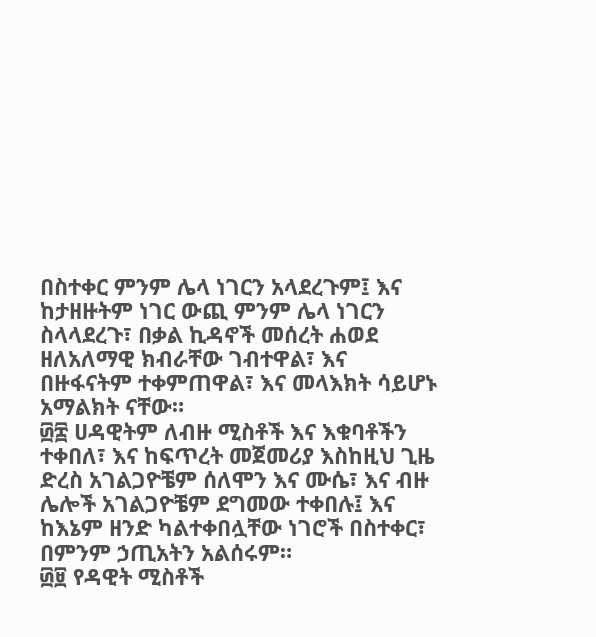በስተቀር ምንም ሌላ ነገርን አላደረጉም፤ እና ከታዘዙትም ነገር ውጪ ምንም ሌላ ነገርን ስላላደረጉ፣ በቃል ኪዳኖች መሰረት ሐወደ ዘለአለማዊ ክብራቸው ገብተዋል፣ እና በዙፋናትም ተቀምጠዋል፣ እና መላእክት ሳይሆኑ አማልክት ናቸው።
፴፰ ሀዳዊትም ለብዙ ሚስቶች እና እቁባቶችን ተቀበለ፣ እና ከፍጥረት መጀመሪያ እስከዚህ ጊዜ ድረስ አገልጋዮቼም ሰለሞን እና ሙሴ፣ እና ብዙ ሌሎች አገልጋዮቼም ደግመው ተቀበሉ፤ እና ከእኔም ዘንድ ካልተቀበሏቸው ነገሮች በስተቀር፣ በምንም ኃጢአትን አልሰሩም።
፴፱ የዳዊት ሚስቶች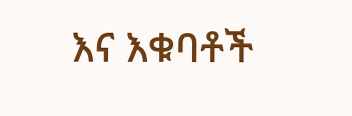እና እቁባቶች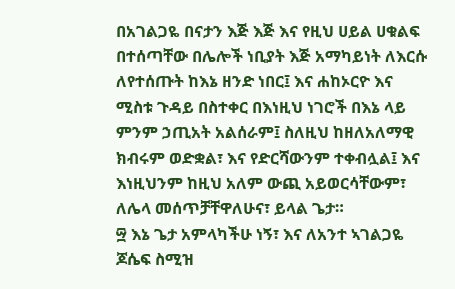በአገልጋዬ በናታን እጅ እጅ እና የዚህ ሀይል ሀቁልፍ በተሰጣቸው በሌሎች ነቢያት እጅ አማካይነት ለእርሱ ለየተሰጡት ከእኔ ዘንድ ነበር፤ እና ሐከኦርዮ እና ሚስቱ ጉዳይ በስተቀር በእነዚህ ነገሮች በእኔ ላይ ምንም ኃጢአት አልሰራም፤ ስለዚህ ከዘለአለማዊ ክብሩም ወድቋል፣ እና የድርሻውንም ተቀብሏል፤ እና እነዚህንም ከዚህ አለም ውጪ አይወርሳቸውም፣ ለሌላ መሰጥቻቸዋለሁና፣ ይላል ጌታ።
፵ እኔ ጌታ አምላካችሁ ነኝ፣ እና ለአንተ ኣገልጋዬ ጆሴፍ ስሚዝ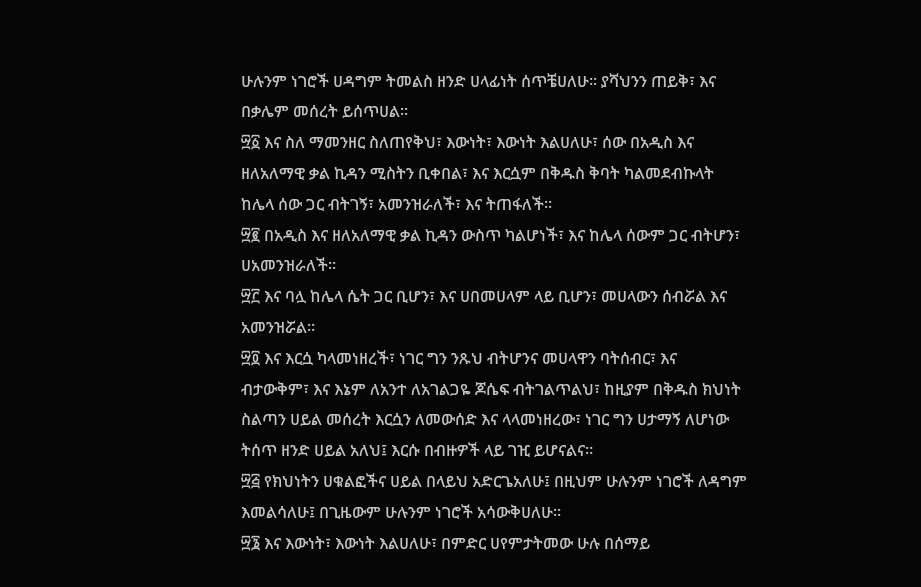ሁሉንም ነገሮች ሀዳግም ትመልስ ዘንድ ሀላፊነት ሰጥቼሀለሁ። ያሻህንን ጠይቅ፣ እና በቃሌም መሰረት ይሰጥሀል።
፵፩ እና ስለ ማመንዘር ስለጠየቅህ፣ እውነት፣ እውነት እልሀለሁ፣ ሰው በአዲስ እና ዘለአለማዊ ቃል ኪዳን ሚስትን ቢቀበል፣ እና እርሷም በቅዱስ ቅባት ካልመደብኩላት ከሌላ ሰው ጋር ብትገኝ፣ አመንዝራለች፣ እና ትጠፋለች።
፵፪ በአዲስ እና ዘለአለማዊ ቃል ኪዳን ውስጥ ካልሆነች፣ እና ከሌላ ሰውም ጋር ብትሆን፣ ሀአመንዝራለች።
፵፫ እና ባሏ ከሌላ ሴት ጋር ቢሆን፣ እና ሀበመሀላም ላይ ቢሆን፣ መሀላውን ሰብሯል እና አመንዝሯል።
፵፬ እና እርሷ ካላመነዘረች፣ ነገር ግን ንጹህ ብትሆንና መሀላዋን ባትሰብር፣ እና ብታውቅም፣ እና እኔም ለአንተ ለአገልጋዬ ጆሴፍ ብትገልጥልህ፣ ከዚያም በቅዱስ ክህነት ስልጣን ሀይል መሰረት እርሷን ለመውሰድ እና ላላመነዘረው፣ ነገር ግን ሀታማኝ ለሆነው ትሰጥ ዘንድ ሀይል አለህ፤ እርሱ በብዙዎች ላይ ገዢ ይሆናልና።
፵፭ የክህነትን ሀቁልፎችና ሀይል በላይህ አድርጌአለሁ፤ በዚህም ሁሉንም ነገሮች ለዳግም እመልሳለሁ፤ በጊዜውም ሁሉንም ነገሮች አሳውቅሀለሁ።
፵፮ እና እውነት፣ እውነት እልሀለሁ፣ በምድር ሀየምታትመው ሁሉ በሰማይ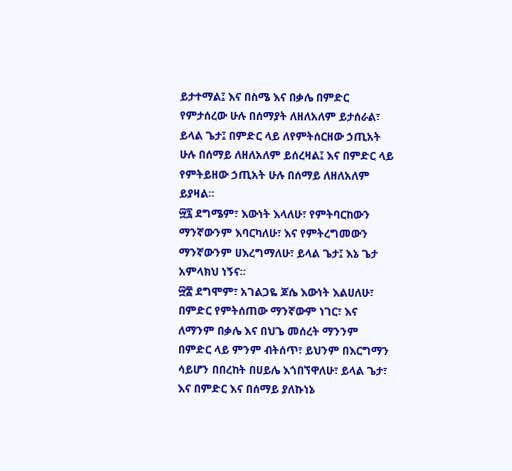ይታተማል፤ እና በስሜ እና በቃሌ በምድር የምታሰረው ሁሉ በሰማያት ለዘለአለም ይታሰራል፣ ይላል ጌታ፤ በምድር ላይ ለየምትሰርዘው ኃጢአት ሁሉ በሰማይ ለዘለአለም ይሰረዛል፤ እና በምድር ላይ የምትይዘው ኃጢአት ሁሉ በሰማይ ለዘለአለም ይያዛል።
፵፯ ደግሜም፣ እውነት እላለሁ፣ የምትባርከውን ማንኛውንም እባርካለሁ፣ እና የምትረግመውን ማንኛውንም ሀእረግማለሁ፣ ይላል ጌታ፤ እኔ ጌታ አምላክህ ነኝና።
፵፰ ደግሞም፣ አገልጋዬ ጆሴ እውነት እልሀለሁ፣ በምድር የምትሰጠው ማንኛውም ነገር፣ እና ለማንም በቃሌ እና በህጌ መሰረት ማንንም በምድር ላይ ምንም ብትሰጥ፣ ይህንም በእርግማን ሳይሆን በበረከት በሀይሌ እጎበኘዋለሁ፣ ይላል ጌታ፣ እና በምድር እና በሰማይ ያለኩነኔ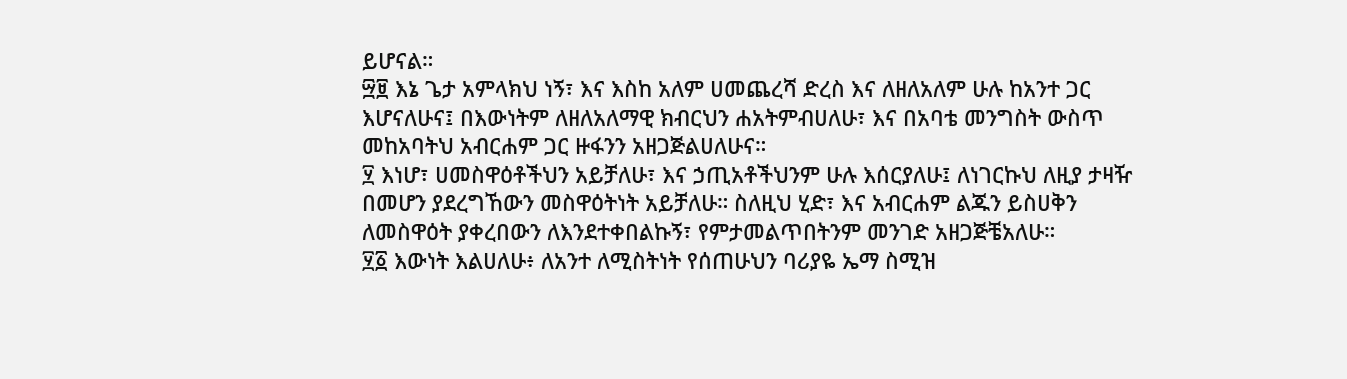ይሆናል።
፵፱ እኔ ጌታ አምላክህ ነኝ፣ እና እስከ አለም ሀመጨረሻ ድረስ እና ለዘለአለም ሁሉ ከአንተ ጋር እሆናለሁና፤ በእውነትም ለዘለአለማዊ ክብርህን ሐአትምብሀለሁ፣ እና በአባቴ መንግስት ውስጥ መከአባትህ አብርሐም ጋር ዙፋንን አዘጋጅልሀለሁና።
፶ እነሆ፣ ሀመስዋዕቶችህን አይቻለሁ፣ እና ኃጢአቶችህንም ሁሉ እሰርያለሁ፤ ለነገርኩህ ለዚያ ታዛዥ በመሆን ያደረግኸውን መስዋዕትነት አይቻለሁ። ስለዚህ ሂድ፣ እና አብርሐም ልጁን ይስሀቅን ለመስዋዕት ያቀረበውን ለእንደተቀበልኩኝ፣ የምታመልጥበትንም መንገድ አዘጋጅቼአለሁ።
፶፩ እውነት እልሀለሁ፥ ለአንተ ለሚስትነት የሰጠሁህን ባሪያዬ ኤማ ስሚዝ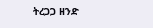ትረጋጋ ዘንድ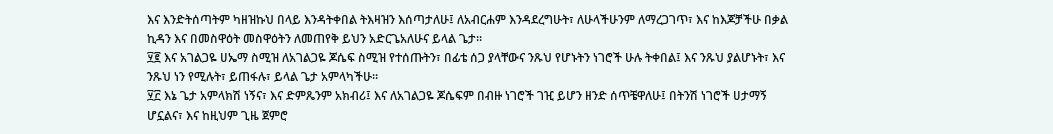እና እንድትሰጣትም ካዘዝኩህ በላይ እንዳትቀበል ትእዛዝን እሰጣታለሁ፤ ለአብርሐም እንዳደረግሁት፣ ለሁላችሁንም ለማረጋገጥ፣ እና ከእጆቻችሁ በቃል ኪዳን እና በመስዋዕት መስዋዕትን ለመጠየቅ ይህን አድርጌአለሁና ይላል ጌታ።
፶፪ እና አገልጋዬ ሀኤማ ስሚዝ ለአገልጋዬ ጆሴፍ ስሚዝ የተሰጡትን፣ በፊቴ ሰጋ ያላቸውና ንጹህ የሆኑትን ነገሮች ሁሉ ትቀበል፤ እና ንጹህ ያልሆኑት፣ እና ንጹህ ነን የሚሉት፣ ይጠፋሉ፣ ይላል ጌታ አምላካችሁ።
፶፫ እኔ ጌታ አምላክሽ ነኝና፣ እና ድምጼንም አክብሪ፤ እና ለአገልጋዬ ጆሴፍም በብዙ ነገሮች ገዢ ይሆን ዘንድ ሰጥቼዋለሁ፤ በትንሽ ነገሮች ሀታማኝ ሆኗልና፣ እና ከዚህም ጊዜ ጀምሮ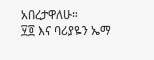አበረታዋለሁ።
፶፬ እና ባሪያዬን ኤማ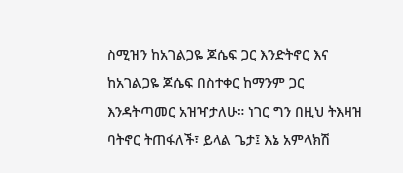ስሚዝን ከአገልጋዬ ጆሴፍ ጋር እንድትኖር እና ከአገልጋዬ ጆሴፍ በስተቀር ከማንም ጋር እንዳትጣመር አዝዣታለሁ። ነገር ግን በዚህ ትእዛዝ ባትኖር ትጠፋለች፣ ይላል ጌታ፤ እኔ አምላክሽ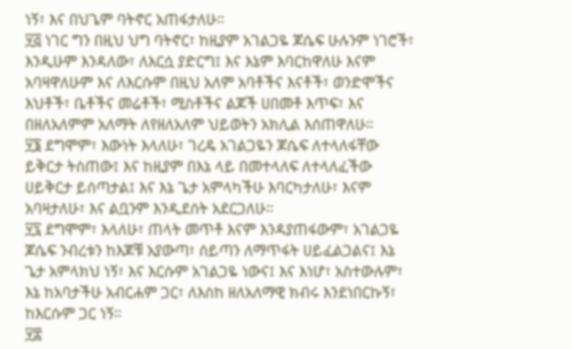ነኝ፣ እና በህጌም ባትኖር አጠፋታለሁ።
፶፭ ነገር ግን በዚህ ህግ ባትኖር፣ ከዚያም አገልጋዬ ጆሴፍ ሁሉንም ነገሮች፣ እንዲሁም እንዳለው፣ ለእርሷ ያድርግ፤ እና እኔም እባርከዋለሁ እናም አባዛዋለሁም እና ለእርሱም በዚህ አለም አባቶችና እናቶች፣ ወንድሞችና እህቶች፣ ቤቶችና መሬቶች፣ ሚስቶችና ልጆች ሀበመቶ እጥፍ፣ እና በዘለአለምም አለማት ለየዘለአለም ህይወትን አክሊል እሰጠዋለሁ።
፶፮ ደግሞም፣ እውነት እላለሁ፣ ገረዴ አገልጋዬን ጆሴፍ ለተላለፋቸው ይቅርታ ትስጠው፤ እና ከዚያም በእኔ ላይ በመተላለፍ ለተላለፈችው ሀይቅርታ ይሰጣታል፤ እና እኔ ጌታ አምላካችሁ እባርካታለሁ፣ እናም አባዛታለሁ፣ እና ልቧንም እንዲደሰት አደርጋለሁ።
፶፯ ደግሞም፣ እላለሁ፣ ጠላት መጥቶ እናም እንዳያጠፋውም፣ አገልጋዬ ጆሴፍ ንብረቱን ከእጆቹ አያውጣ፣ ሰይጣን ለማጥፋት ሀይፈልጋልና፤ እኔ ጌታ አምላክህ ነኝ፣ እና እርሱም አገልጋዬ ነውና፤ እና እነሆ፣ አስተውሉም፣ እኔ ከአባታችሁ አብርሐም ጋር፣ ለእስከ ዘለአለማዊ ክብሩ እንደነበርኩኝ፣ ከእርሱም ጋር ነኝ።
፶፰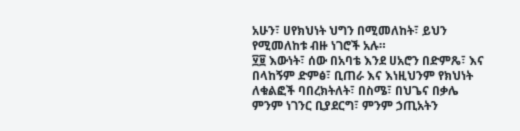አሁን፣ ሀየክህነት ህግን በሚመለከት፣ ይህን የሚመለከቱ ብዙ ነገሮች አሉ።
፶፱ እውነት፣ ሰው በአባቴ እንደ ሀአሮን በድምጼ፣ እና በላከኝም ድምፅ፣ ቢጠራ እና እነዚህንም የክህነት ለቁልፎች ባበረክትለት፣ በስሜ፣ በህጌና በቃሌ ምንም ነገንር ቢያደርግ፣ ምንም ኃጢአትን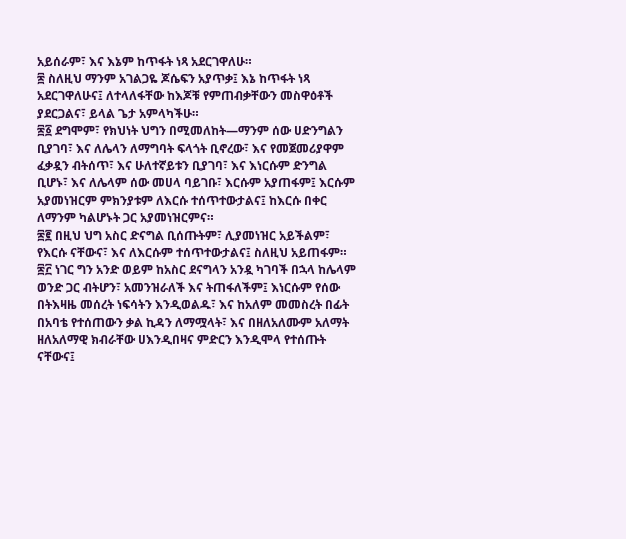አይሰራም፣ እና እኔም ከጥፋት ነጻ አደርገዋለሁ።
፷ ስለዚህ ማንም አገልጋዬ ጆሴፍን አያጥቃ፤ እኔ ከጥፋት ነጻ አደርገዋለሁና፤ ለተላለፋቸው ከእጆቹ የምጠብቃቸውን መስዋዕቶች ያደርጋልና፣ ይላል ጌታ አምላካችሁ።
፷፩ ደግሞም፣ የክህነት ህግን በሚመለከት—ማንም ሰው ሀድንግልን ቢያገባ፣ እና ለሌላን ለማግባት ፍላጎት ቢኖረው፣ እና የመጀመሪያዋም ፈቃዷን ብትሰጥ፣ እና ሁለተኛይቱን ቢያገባ፣ እና እነርሱም ድንግል ቢሆኑ፣ እና ለሌላም ሰው መሀላ ባይገቡ፣ እርሱም አያጠፋም፤ እርሱም አያመነዝርም ምክንያቱም ለእርሱ ተሰጥተውታልና፤ ከእርሱ በቀር ለማንም ካልሆኑት ጋር አያመነዝርምና።
፷፪ በዚህ ህግ አስር ድናግል ቢሰጡትም፣ ሊያመነዝር አይችልም፣ የእርሱ ናቸውና፣ እና ለእርሱም ተሰጥተውታልና፤ ስለዚህ አይጠፋም።
፷፫ ነገር ግን አንድ ወይም ከአስር ደናግላን አንዷ ካገባች በኋላ ከሌላም ወንድ ጋር ብትሆን፣ አመንዝራለች እና ትጠፋለችም፤ እነርሱም የሰው በትእዛዜ መሰረት ነፍሳትን እንዲወልዱ፣ እና ከአለም መመስረት በፊት በአባቴ የተሰጠውን ቃል ኪዳን ለማሟላት፣ እና በዘለአለሙም አለማት ዘለአለማዊ ክብራቸው ሀእንዲበዛና ምድርን እንዲሞላ የተሰጡት ናቸውና፤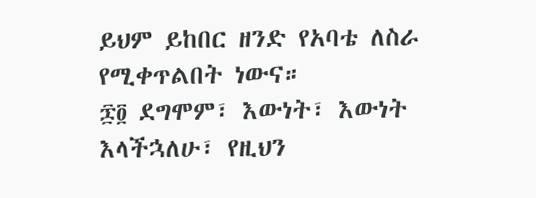ይህም ይከበር ዘንድ የአባቴ ለስራ የሚቀጥልበት ነውና።
፷፬ ደግሞም፣ እውነት፣ እውነት እላችኋለሁ፣ የዚህን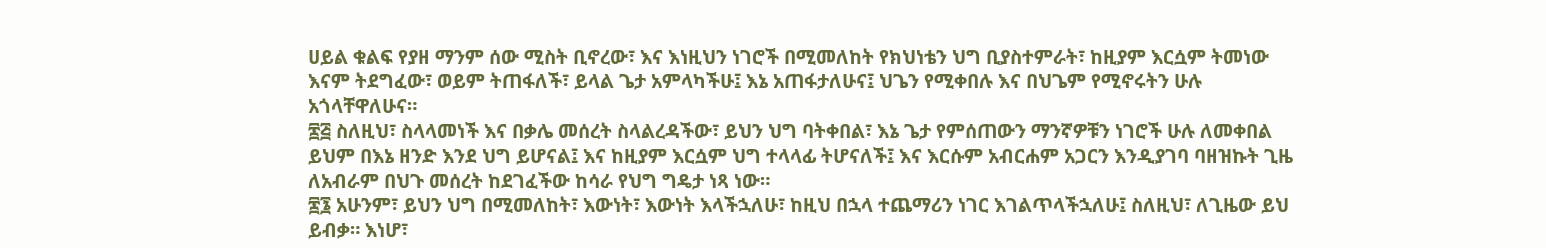ሀይል ቁልፍ የያዘ ማንም ሰው ሚስት ቢኖረው፣ እና እነዚህን ነገሮች በሚመለከት የክህነቴን ህግ ቢያስተምራት፣ ከዚያም እርሷም ትመነው እናም ትደግፈው፣ ወይም ትጠፋለች፣ ይላል ጌታ አምላካችሁ፤ እኔ አጠፋታለሁና፤ ህጌን የሚቀበሉ እና በህጌም የሚኖሩትን ሁሉ አጎላቸዋለሁና።
፷፭ ስለዚህ፣ ስላላመነች እና በቃሌ መሰረት ስላልረዳችው፣ ይህን ህግ ባትቀበል፣ እኔ ጌታ የምሰጠውን ማንኛዎቹን ነገሮች ሁሉ ለመቀበል ይህም በእኔ ዘንድ እንደ ህግ ይሆናል፤ እና ከዚያም እርሷም ህግ ተላላፊ ትሆናለች፤ እና እርሱም አብርሐም አጋርን እንዲያገባ ባዘዝኩት ጊዜ ለአብራም በህጉ መሰረት ከደገፈችው ከሳራ የህግ ግዴታ ነጻ ነው።
፷፮ አሁንም፣ ይህን ህግ በሚመለከት፣ እውነት፣ እውነት እላችኋለሁ፣ ከዚህ በኋላ ተጨማሪን ነገር እገልጥላችኋለሁ፤ ስለዚህ፣ ለጊዜው ይህ ይብቃ። እነሆ፣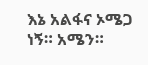እኔ አልፋና ኦሜጋ ነኝ። አሜን።